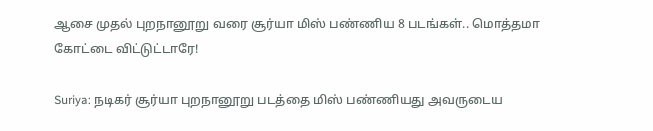ஆசை முதல் புறநானூறு வரை சூர்யா மிஸ் பண்ணிய 8 படங்கள்.. மொத்தமா கோட்டை விட்டுட்டாரே!

Suriya: நடிகர் சூர்யா புறநானூறு படத்தை மிஸ் பண்ணியது அவருடைய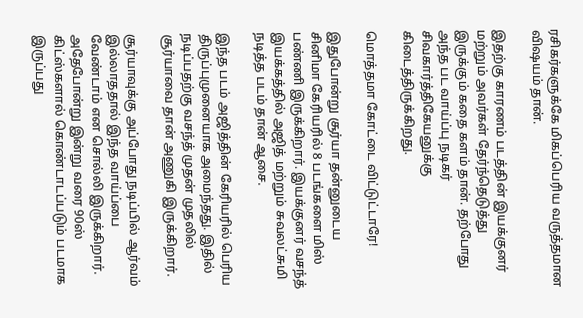ரசிகர்களுக்கே மிகப்பெரிய வருத்தமான விஷயம் தான்.

இதற்கு காரணம் படத்தின் இயக்குனர் மற்றும் அவர்கள் தேர்ந்தெடுத்து இருக்கும் கதை களம் தான். தற்போது அந்த பட வாய்ப்பு நடிகர் சிவகார்த்திகேயனுக்கு கிடைத்திருக்கிறது.

மொத்தமா கோட்டை விட்டுட்டாரே!

இதுபோன்று சூர்யா தன்னுடைய சினிமா கேரியரில் 8 படங்களை மிஸ் பண்ணி இருக்கிறார். இயக்குனர் வசந்த் இயக்கத்தில் அஜித் மற்றும் சுவலட்சுமி நடித்த படம் தான் ஆசை.

இந்த படம் அஜித்தின் கேரியரில் பெரிய திருப்புமுனையாக அமைந்தது. இதில் நடிப்பதற்கு வசந்த் முதன் முதலில் சூர்யாவை தான் அணுகி இருக்கிறார்.

சூர்யாவுக்கு அப்போது நடிப்பில் ஆர்வம் இல்லாததால் இந்த வாய்ப்பை வேண்டாம் என சொல்லி இருக்கிறார். அதேபோன்று இன்று வரை 90ஸ் கிட்ஸ்களால் கொண்டாடப்படும் படமாக இருப்பது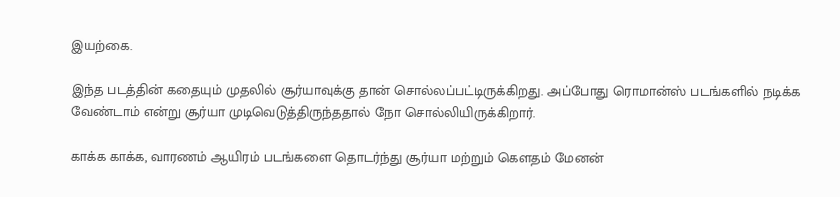இயற்கை.

இந்த படத்தின் கதையும் முதலில் சூர்யாவுக்கு தான் சொல்லப்பட்டிருக்கிறது. அப்போது ரொமான்ஸ் படங்களில் நடிக்க வேண்டாம் என்று சூர்யா முடிவெடுத்திருந்ததால் நோ சொல்லியிருக்கிறார்.

காக்க காக்க, வாரணம் ஆயிரம் படங்களை தொடர்ந்து சூர்யா மற்றும் கௌதம் மேனன்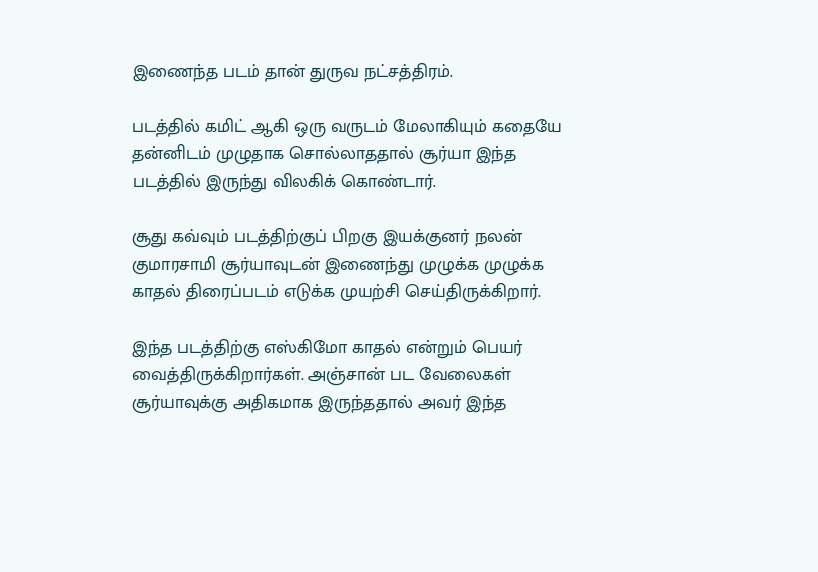இணைந்த படம் தான் துருவ நட்சத்திரம்.

படத்தில் கமிட் ஆகி ஒரு வருடம் மேலாகியும் கதையே தன்னிடம் முழுதாக சொல்லாததால் சூர்யா இந்த படத்தில் இருந்து விலகிக் கொண்டார்.

சூது கவ்வும் படத்திற்குப் பிறகு இயக்குனர் நலன் குமாரசாமி சூர்யாவுடன் இணைந்து முழுக்க முழுக்க காதல் திரைப்படம் எடுக்க முயற்சி செய்திருக்கிறார்.

இந்த படத்திற்கு எஸ்கிமோ காதல் என்றும் பெயர் வைத்திருக்கிறார்கள். அஞ்சான் பட வேலைகள் சூர்யாவுக்கு அதிகமாக இருந்ததால் அவர் இந்த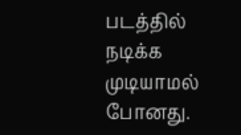படத்தில் நடிக்க முடியாமல் போனது.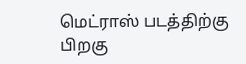மெட்ராஸ் படத்திற்கு பிறகு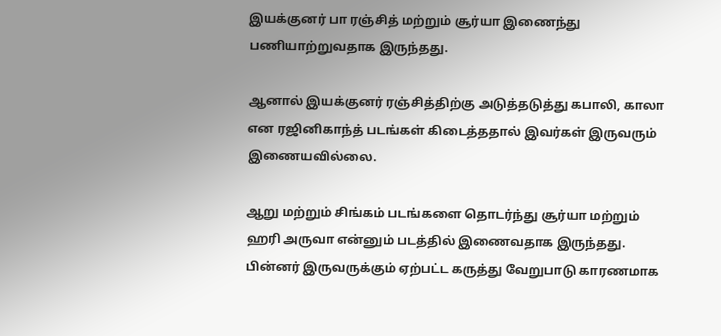இயக்குனர் பா ரஞ்சித் மற்றும் சூர்யா இணைந்து பணியாற்றுவதாக இருந்தது.

ஆனால் இயக்குனர் ரஞ்சித்திற்கு அடுத்தடுத்து கபாலி, காலா என ரஜினிகாந்த் படங்கள் கிடைத்ததால் இவர்கள் இருவரும் இணையவில்லை.

ஆறு மற்றும் சிங்கம் படங்களை தொடர்ந்து சூர்யா மற்றும் ஹரி அருவா என்னும் படத்தில் இணைவதாக இருந்தது. பின்னர் இருவருக்கும் ஏற்பட்ட கருத்து வேறுபாடு காரணமாக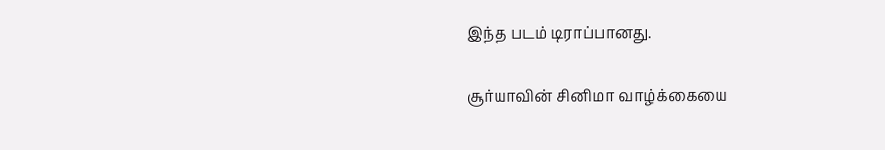இந்த படம் டிராப்பானது.

சூர்யாவின் சினிமா வாழ்க்கையை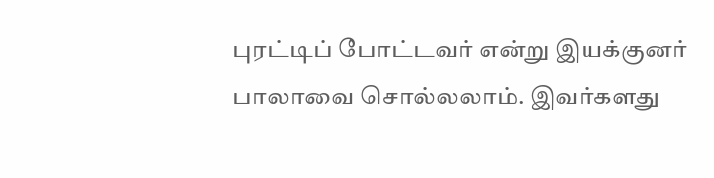புரட்டிப் போட்டவர் என்று இயக்குனர் பாலாவை சொல்லலாம். இவர்களது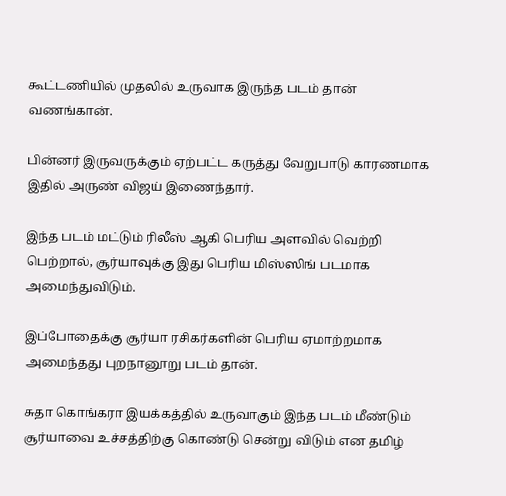கூட்டணியில் முதலில் உருவாக இருந்த படம் தான் வணங்கான்.

பின்னர் இருவருக்கும் ஏற்பட்ட கருத்து வேறுபாடு காரணமாக இதில் அருண் விஜய் இணைந்தார்.

இந்த படம் மட்டும் ரிலீஸ் ஆகி பெரிய அளவில் வெற்றி பெற்றால், சூர்யாவுக்கு இது பெரிய மிஸ்ஸிங் படமாக அமைந்துவிடும்.

இப்போதைக்கு சூர்யா ரசிகர்களின் பெரிய ஏமாற்றமாக அமைந்தது புறநானூறு படம் தான்.

சுதா கொங்கரா இயக்கத்தில் உருவாகும் இந்த படம் மீண்டும் சூர்யாவை உச்சத்திற்கு கொண்டு சென்று விடும் என தமிழ்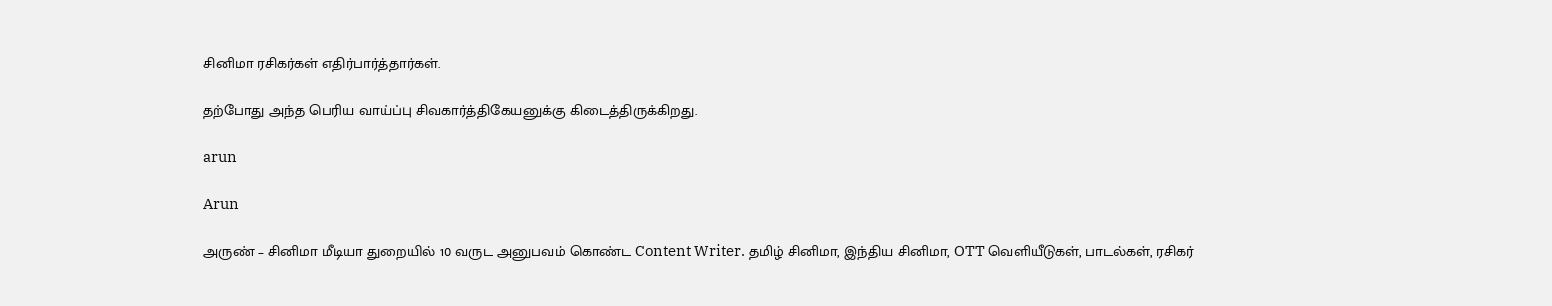சினிமா ரசிகர்கள் எதிர்பார்த்தார்கள்.

தற்போது அந்த பெரிய வாய்ப்பு சிவகார்த்திகேயனுக்கு கிடைத்திருக்கிறது.

arun

Arun

அருண் – சினிமா மீடியா துறையில் 10 வருட அனுபவம் கொண்ட Content Writer. தமிழ் சினிமா, இந்திய சினிமா, OTT வெளியீடுகள், பாடல்கள், ரசிகர்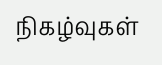நிகழ்வுகள்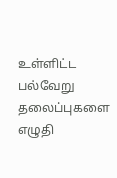உள்ளிட்ட பல்வேறு தலைப்புகளை எழுதி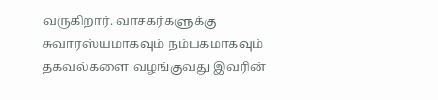வருகிறார். வாசகர்களுக்கு சுவாரஸ்யமாகவும் நம்பகமாகவும் தகவல்களை வழங்குவது இவரின்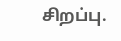சிறப்பு.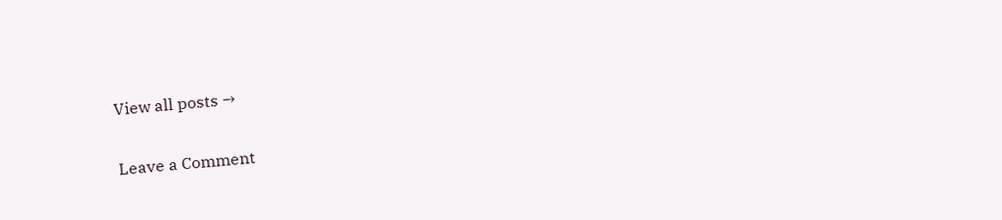View all posts →

Leave a Comment